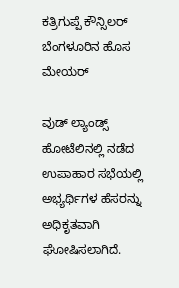ಕತ್ರಿಗುಪ್ಪೆ ಕೌನ್ಸಿಲರ್ ಬೆಂಗಳೂರಿನ ಹೊಸ ಮೇಯರ್

ವುಡ್ ಲ್ಯಾಂಡ್ಸ್ ಹೋಟೆಲಿನಲ್ಲಿ ನಡೆದ ಉಪಾಹಾರ ಸಭೆಯಲ್ಲಿ ಅಭ್ಯರ್ಥಿಗಳ ಹೆಸರನ್ನು ಅಧಿಕೃತವಾಗಿ ಘೋಷಿಸಲಾಗಿದೆ.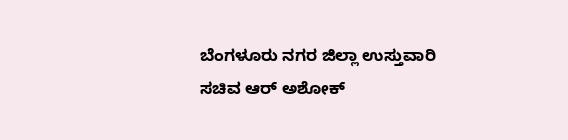ಬೆಂಗಳೂರು ನಗರ ಜಿಲ್ಲಾ ಉಸ್ತುವಾರಿ ಸಚಿವ ಆರ್ ಅಶೋಕ್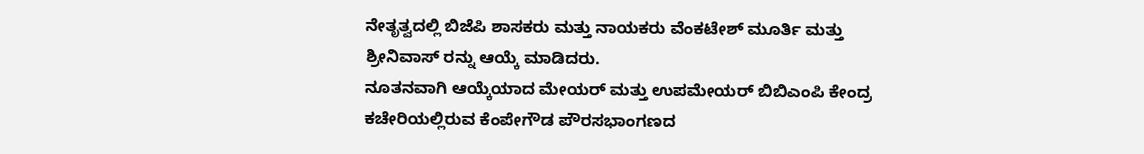ನೇತೃತ್ವದಲ್ಲಿ ಬಿಜೆಪಿ ಶಾಸಕರು ಮತ್ತು ನಾಯಕರು ವೆಂಕಟೇಶ್ ಮೂರ್ತಿ ಮತ್ತು ಶ್ರೀನಿವಾಸ್ ರನ್ನು ಆಯ್ಕೆ ಮಾಡಿದರು.
ನೂತನವಾಗಿ ಆಯ್ಕೆಯಾದ ಮೇಯರ್ ಮತ್ತು ಉಪಮೇಯರ್ ಬಿಬಿಎಂಪಿ ಕೇಂದ್ರ ಕಚೇರಿಯಲ್ಲಿರುವ ಕೆಂಪೇಗೌಡ ಪೌರಸಭಾಂಗಣದ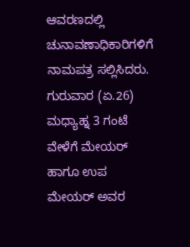ಆವರಣದಲ್ಲಿ ಚುನಾವಣಾಧಿಕಾರಿಗಳಿಗೆ ನಾಮಪತ್ರ ಸಲ್ಲಿಸಿದರು. ಗುರುವಾರ (ಏ.26) ಮಧ್ಯಾಹ್ನ 3 ಗಂಟೆ ವೇಳೆಗೆ ಮೇಯರ್ ಹಾಗೂ ಉಪ ಮೇಯರ್ ಅವರ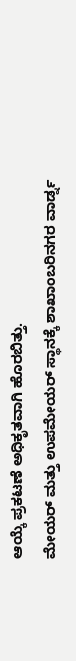ಆಯ್ಕೆ ಪ್ರಕಟಣೆ ಅಧಿಕೃತವಾಗಿ ಹೊರಬಿತ್ತು.
ಮೇಯರ್ ಮತ್ತು ಉಪಮೇಯರ್ ಸ್ಥಾನಕ್ಕೆ ಶಾಖಾಂಬರಿನಗರ ವಾರ್ಡ್ನ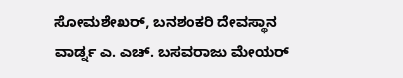ಸೋಮಶೇಖರ್, ಬನಶಂಕರಿ ದೇವಸ್ಥಾನ ವಾರ್ಡ್ನ ಎ. ಎಚ್. ಬಸವರಾಜು ಮೇಯರ್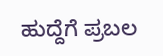ಹುದ್ದೆಗೆ ಪ್ರಬಲ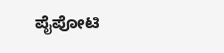ಪೈಪೋಟಿ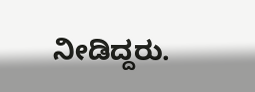ನೀಡಿದ್ದರು.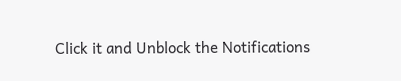Click it and Unblock the Notifications